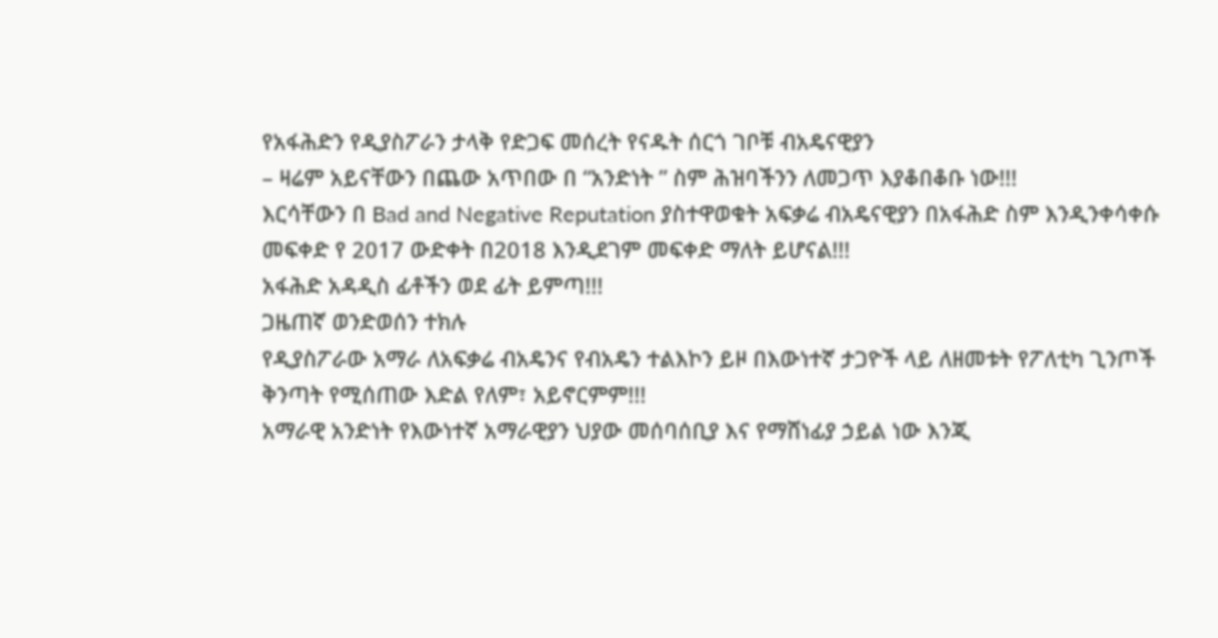የአፋሕድን የዲያስፖራን ታላቅ የድጋፍ መሰረት የናዱት ሰርጎ ገቦቹ ብአዴናዊያን
– ዛሬም አይናቸውን በጨው አጥበው በ “አንድነት ” ስም ሕዝባችንን ለመጋጥ እያቆበቆቡ ነው!!!
እርሳቸውን በ Bad and Negative Reputation ያስተዋወቁት አፍቃሬ ብአዴናዊያን በአፋሕድ ስም እንዲንቀሳቀሱ መፍቀድ የ 2017 ውድቀት በ2018 እንዲደገም መፍቀድ ማለት ይሆናል!!!
አፋሕድ አዳዲስ ፊቶችን ወደ ፊት ይምጣ!!!
ጋዜጠኛ ወንድወሰን ተክሉ
የዲያስፖራው አማራ ለአፍቃሬ ብአዴንና የብአዴን ተልእኮን ይዞ በእውነተኛ ታጋዮች ላይ ለዘመቱት የፖለቲካ ጊንጦች ቅንጣት የሚሰጠው እድል የለም፣ አይኖርምም!!!
አማራዊ አንድነት የእውነተኛ አማራዊያን ህያው መሰባሰቢያ እና የማሸነፊያ ኃይል ነው እንጂ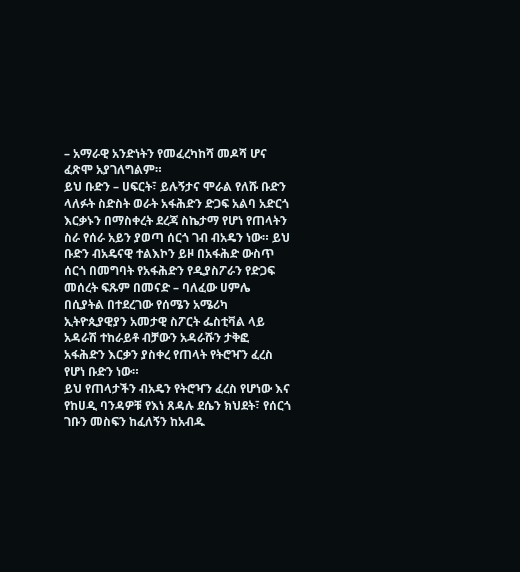– አማራዊ አንድነትን የመፈረካከሻ መዶሻ ሆና ፈጽሞ አያገለግልም።
ይህ ቡድን – ሀፍርት፣ ይሉኝታና ሞራል የለሹ ቡድን ላለፉት ስድስት ወራት አፋሕድን ድጋፍ አልባ አድርጎ እርቃኑን በማስቀረት ደረጃ ስኬታማ የሆነ የጠላትን ስራ የሰራ አይን ያወጣ ሰርጎ ገብ ብአዴን ነው። ይህ ቡድን ብአዴናዊ ተልእኮን ይዞ በአፋሕድ ውስጥ ሰርጎ በመግባት የአፋሕድን የዲያስፖራን የድጋፍ መሰረት ፍጹም በመናድ – ባለፈው ሀምሌ በሲያትል በተደረገው የሰሜን አሜሪካ ኢትዮጲያዊያን አመታዊ ስፖርት ፌስቲቫል ላይ አዳራሽ ተከራይቶ ብቻውን አዳራሹን ታቅፎ አፋሕድን እርቃን ያስቀረ የጠላት የትሮዣን ፈረስ የሆነ ቡድን ነው።
ይህ የጠላታችን ብአዴን የትሮዣን ፈረስ የሆነው እና የከሀዲ ባንዳዎቹ የእነ ጸዳሉ ደሴን ክህደት፣ የሰርጎ ገቡን መስፍን ከፈለኝን ከአብዱ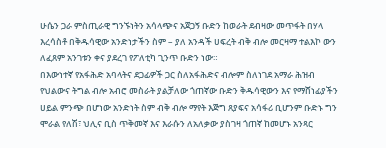ሁሴን ጋራ ምስጢራዊ ግንኙነትን አሳላጭና አጀጋኝ ቡድን ከወራት ደብዛው መጥፋት በሃላ እረሳስቶ በቅዱሳዊው አንድነታችን ስም – ያለ አንዳች ሀፍረት ብቅ ብሎ መርዛማ ተልእኮ ውን ለፈጸም አንገቱን ቀና ያደረገ የፖለቲካ ጊንጥ ቡድን ነው።
በእውነተኛ የአፋሕድ አባላትና ደጋፊዎች ጋር ስለአፋሕድና ብሎም ስለነገደ አማራ ሕዝብ የህልውና ትግል ብሎ አብሮ መስራት ያልቻለው ጎጠኛው ቡድን ቅዱሳዊውን እና የማሸነፊያችን ሀይል ምንጭ በሆነው አንድነት ስም ብቅ ብሎ ማየት እጅግ ጸያፍና አሳፋሪ ቢሆንም ቡድኑ ግን ሞራል የለሽ፣ ህሊና ቢስ ጥቅመኛ እና እራሱን ለአለቃው ያስገዛ ጎጠኛ ከመሆኑ አንጻር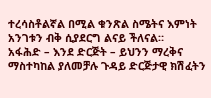ተረሳስቶልኛል በሚል ቁንጽል ስሜትና እምነት አንገቱን ብቅ ሲያደርግ ልናይ ችለናል።
አፋሕድ – እንደ ድርጅት – ይህንን ማረቅና ማስተካከል ያለመቻሉ ጉዳይ ድርጅታዊ ክሽፈትን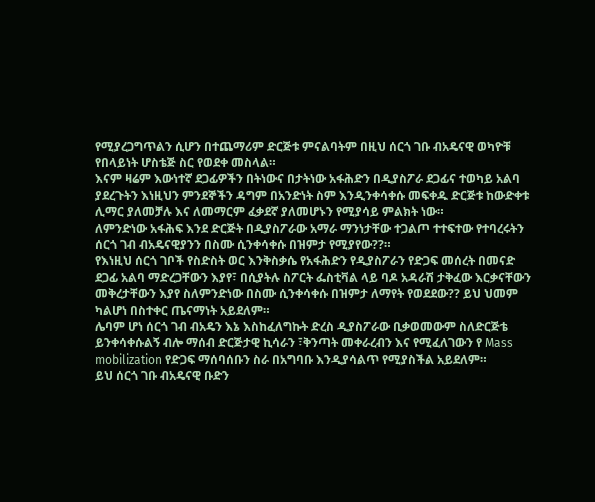የሚያረጋግጥልን ሲሆን በተጨማሪም ድርጅቱ ምናልባትም በዚህ ሰርጎ ገቡ ብአዴናዊ ወካዮቹ የበላይነት ሆስቴጅ ስር የወደቀ መስላል።
እናም ዛሬም እውነተኛ ደጋፊዎችን በትነውና በታትነው አፋሕድን በዲያስፖራ ደጋፊና ተወካይ አልባ ያደረጉትን እነዚህን ምንደኞችን ዳግም በአንድነት ስም እንዲንቀሳቀሱ መፍቀዱ ድርጅቱ ከውድቀቱ ሊማር ያለመቻሉ እና ለመማርም ፈቃደኛ ያለመሆኑን የሚያሳይ ምልክት ነው።
ለምንድነው አፋሕፍ እንደ ድርጅት በዲያስፖራው አማራ ማንነታቸው ተጋልጦ ተተፍተው የተባረሩትን ሰርጎ ገብ ብአዴናዊያንን በስሙ ሲንቀሳቀሱ በዝምታ የሚያየው??።
የእነዚህ ሰርጎ ገቦች የስድስት ወር እንቅስቃሴ የአፋሕድን የዲያስፖራን የድጋፍ መሰረት በመናድ ደጋፊ አልባ ማድረጋቸውን እያየ፣ በሲያትሉ ስፖርት ፌስቲቫል ላይ ባዶ አዳራሽ ታቅፈው እርቃናቸውን መቅረታቸውን እያየ ስለምንድነው በስሙ ሲንቀሳቀሱ በዝምታ ለማየት የወደደው?? ይህ ህመም ካልሆነ በስተቀር ጤናማነት አይደለም።
ሌባም ሆነ ሰርጎ ገብ ብአዴን እኔ እስከፈለግኩት ድረስ ዲያስፖራው ቢቃወመውም ስለድርጅቴ ይንቀሳቀሱልኝ ብሎ ማሰብ ድርጅታዊ ኪሳራን ፣ቅንጣት መቀራረብን እና የሚፈለገውን የ Mass mobilization የድጋፍ ማሰባሰቡን ስራ በአግባቡ እንዲያሳልጥ የሚያስችል አይደለም።
ይህ ሰርጎ ገቡ ብአዴናዊ ቡድን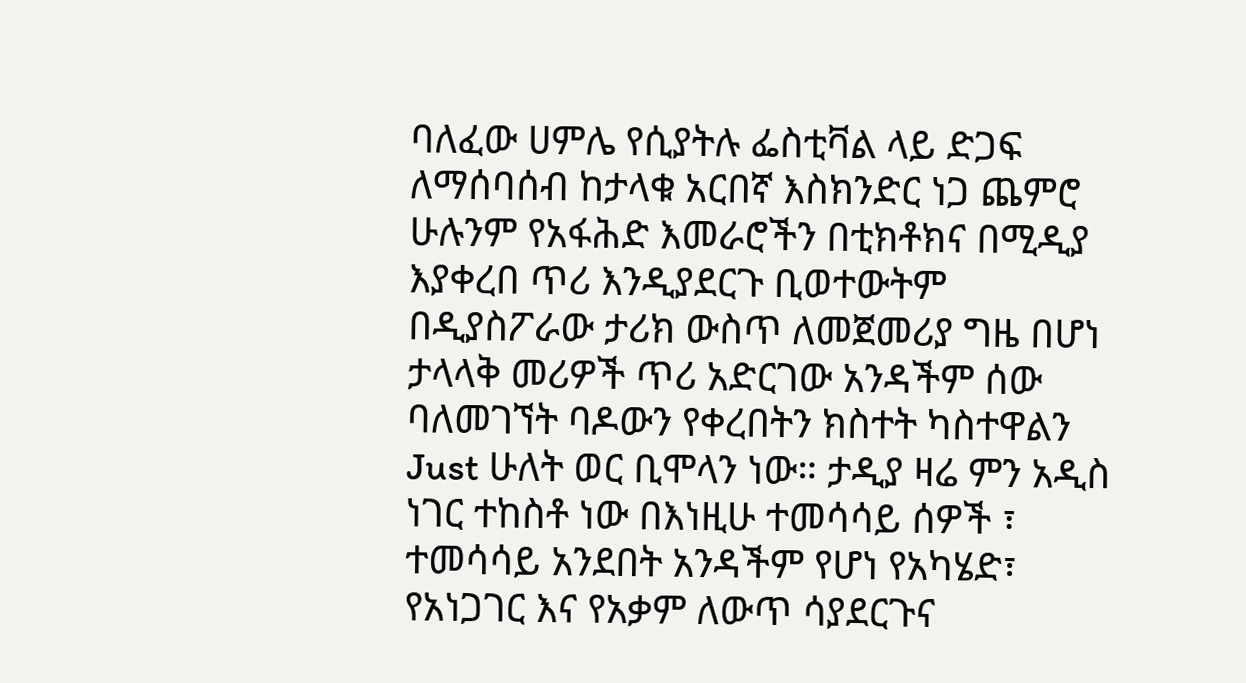ባለፈው ሀምሌ የሲያትሉ ፌስቲቫል ላይ ድጋፍ ለማሰባሰብ ከታላቁ አርበኛ እስክንድር ነጋ ጨምሮ ሁሉንም የአፋሕድ እመራሮችን በቲክቶክና በሚዲያ እያቀረበ ጥሪ እንዲያደርጉ ቢወተውትም በዲያስፖራው ታሪክ ውስጥ ለመጀመሪያ ግዜ በሆነ ታላላቅ መሪዎች ጥሪ አድርገው አንዳችም ሰው ባለመገኘት ባዶውን የቀረበትን ክስተት ካስተዋልን Just ሁለት ወር ቢሞላን ነው። ታዲያ ዛሬ ምን አዲስ ነገር ተከስቶ ነው በእነዚሁ ተመሳሳይ ሰዎች ፣ ተመሳሳይ አንደበት አንዳችም የሆነ የአካሄድ፣ የአነጋገር እና የአቃም ለውጥ ሳያደርጉና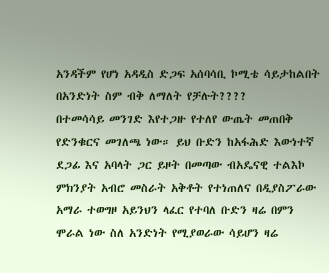አንዳችም የሆነ አዳዲስ ድጋፍ አሰባሳቢ ኮሚቴ ሳይታከልበት በአንድነት ስም ብቅ ለማለት የቻሉት????
በተመሳሳይ መንገድ እየተጋዙ የተለየ ውጤት መጠበቅ የድንቁርና መገለጫ ነው። ይህ ቡድን ከአፋሕድ እውነተኛ ደጋፊ እና አባላት ጋር ይዞት በመጣው ብአዴናዊ ተልእኮ ምክንያት አብሮ መስራት አቅቶት የተነጠለና በዲያስፖራው አማራ ተወግዞ አይንህን ላፈር የተባለ ቡድን ዛሬ በምን ሞራል ነው ስለ አንድነት የሚያወራው ሳይሆን ዛሬ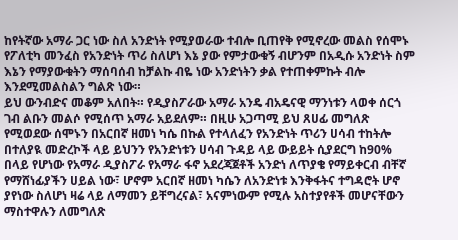ከየትኛው አማራ ጋር ነው ስለ አንድነት የሚያወራው ተብሎ ቢጠየቅ የሚኖረው መልስ የሰሞኑ የፖለቲካ መንፈስ የአንድነት ጥሪ ስለሆነ እኔ ያው የምታውቁኝ ብሆንም በአዲሱ አንድነት ስም እኔን የማያውቁትን ማሰባሰብ ከቻልኩ ብዬ ነው አንድነትን ቃል የተጠቀምኩት ብሎ እንደሚመልስልን ግልጽ ነው።
ይህ ውንብድና መቆም አለበት። የዲያስፖራው አማራ አንዴ ብአዴናዊ ማንነቱን ላወቀ ሰርጎ ገብ ልቡን መልሶ የሚሰጥ አማራ አይደለም። በዚሁ አጋጣሚ ይህ ጸሀፊ መግለጽ የሚወደው ሰሞኑን በአርበኛ ዘመነ ካሴ በኩል የተላለፈን የአንድነት ጥሪን ሀሳብ ተከትሎ በተለያዪ መድረኮች ላይ ይህንን የአንድነቱን ሀሳብ ጉዳይ ላይ ውይይት ሲያደርግ ከ90% በላይ የሆነው የአማራ ዲያስፖራ የአማራ ፋኖ አደረጃጀቶች አንድነ ለጥያቄ የማይቀርብ ብቸኛ የማሸነፊያችን ሀይል ነው፣ ሆኖም አርበኛ ዘመነ ካሴን ለአንድነቱ እንቅፋትና ተግዳሮት ሆኖ ያየነው ስለሆነ ዛሬ ላይ ለማመን ይቸግረናል፣ አናምነውም የሚሉ አስተያየቶች መሆናቸውን ማስተዋሉን ለመግለጽ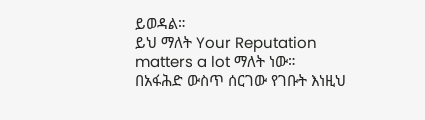ይወዳል።
ይህ ማለት Your Reputation matters a lot ማለት ነው።
በአፋሕድ ውስጥ ሰርገው የገቡት እነዚህ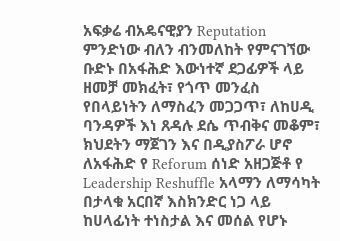አፍቃሬ ብአዴናዊያን Reputation ምንድነው ብለን ብንመለከት የምናገኘው ቡድኑ በአፋሕድ እውነተኛ ደጋፊዎች ላይ ዘመቻ መክፈት፣ የጎጥ መንፈስ የበላይነትን ለማስፈን መጋጋጥ፣ ለከሀዲ ባንዳዎች እነ ጸዳሉ ደሴ ጥብቅና መቆም፣ ክህደትን ማጀገን እና በዲያስፖራ ሆኖ ለአፋሕድ የ Reforum ሰነድ አዘጋጅቶ የ Leadership Reshuffle አላማን ለማሳካት በታላቁ አርበኛ እስክንድር ነጋ ላይ ከሀላፊነት ተነስታል እና መሰል የሆኑ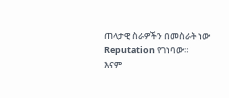ጠላታዊ ስራዎችን በመስራት ነው Reputation የገነባው።
እናም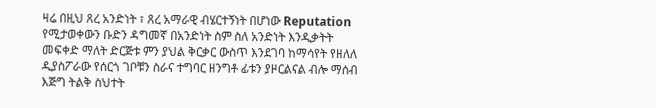ዛሬ በዚህ ጸረ አንድነት ፣ ጸረ አማራዊ ብሄርተኝነት በሆነው Reputation የሚታወቀውን ቡድን ዳግመኛ በአንድነት ስም ስለ አንድነት እንዲቃትት መፍቀድ ማለት ድርጅቱ ምን ያህል ቅርቃር ውስጥ እንደገባ ከማሳየት የዘለለ ዲያስፖራው የሰርጎ ገቦቹን ስራና ተግባር ዘንግቶ ፊቱን ያዞርልናል ብሎ ማሰብ እጅግ ትልቅ ስህተት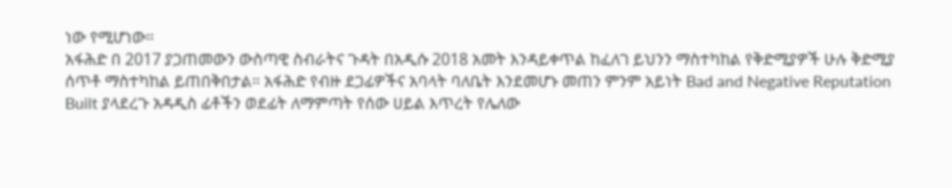ነው የሚሆነው።
አፋሕድ በ 2017 ያጋጠመውን ውስጣዊ ስብራትና ጉዳት በአዲሱ 2018 አመት እንዳይቀጥል ከፈለገ ይህንን ማስተካከል የቅድሚያዎች ሁሉ ቅድሚያ ሰጥቶ ማስተካከል ይጠበቅበታል። አፋሕድ የብዙ ደጋፊዎችና አባላት ባለቤት እንደመሆኑ መጠን ምንም አይነት Bad and Negative Reputation Built ያላደረጉ አዳዲስ ፊቶችን ወደፊት ለማምጣት የሰው ሀይል እጥረት የሌለው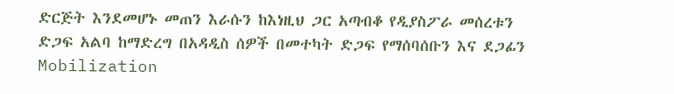ድርጅት እንደመሆኑ መጠን እራሱን ከእነዚህ ጋር አጣብቆ የዲያስፖራ መሰረቱን ድጋፍ አልባ ከማድረግ በአዳዲስ ሰዎች በመተካት ድጋፍ የማሰባሰቡን እና ደጋፊን Mobilization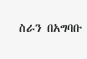ስራን በአግባቡ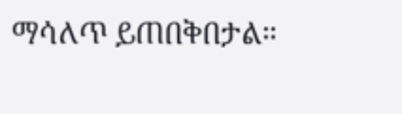ማሳለጥ ይጠበቅበታል።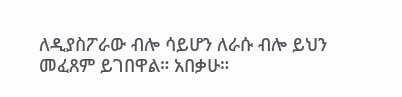ለዲያስፖራው ብሎ ሳይሆን ለራሱ ብሎ ይህን መፈጸም ይገበዋል። አበቃሁ።